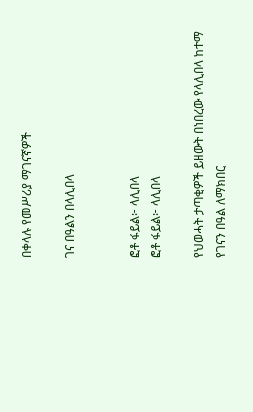በቀላሉ የመሥሪያ ማገናኛዎች

ገና በዓልን በላሊበላ


ፎቶ ፋይል፦ ላሊበላ
ፎቶ ፋይል፦ ላሊበላ

የህወሓት ታጣቂዎች ይዘውት በነበረው የላሊበላ ከተማ የገናን በዓል ለማክበር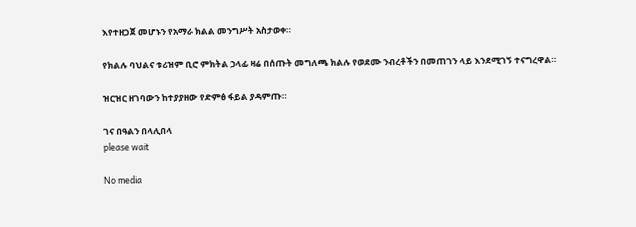እየተዘጋጀ መሆኑን የአማራ ክልል መንግሥት አስታወቀ።

የክልሉ ባህልና ቱሪዝም ቢሮ ምክትል ኃላፊ ዛሬ በሰጡት መግለጫ ክልሉ የወደሙ ንብረቶችን በመጠገን ላይ እንደሚገኝ ተናግረዋል።

ዝርዝር ዘገባውን ከተያያዘው የድምፅ ፋይል ያዳምጡ።

ገና በዓልን በላሊበላ
please wait

No media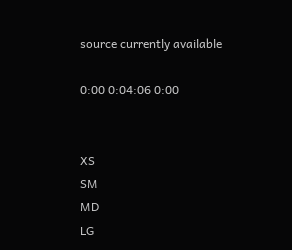source currently available

0:00 0:04:06 0:00


XS
SM
MD
LG